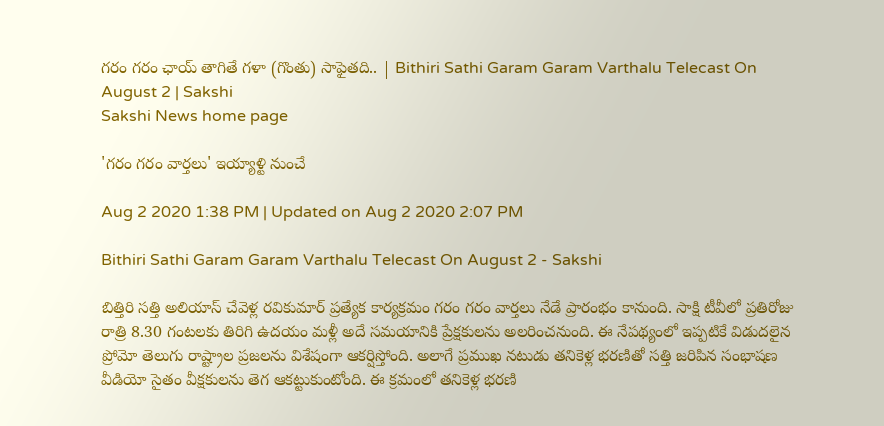గరం గ‌రం ఛాయ్ తాగితే గళా (గొంతు) సాఫైత‌ది.. | Bithiri Sathi Garam Garam Varthalu Telecast On August 2 | Sakshi
Sakshi News home page

'గ‌రం గ‌రం వార్తలు' ఇయ్యాళ్టి నుంచే

Aug 2 2020 1:38 PM | Updated on Aug 2 2020 2:07 PM

Bithiri Sathi Garam Garam Varthalu Telecast On August 2 - Sakshi

బిత్తిరి స‌త్తి అలియాస్ చేవెళ్ల ర‌వికుమార్‌ ప్ర‌త్యేక కార్య‌క్ర‌మం గ‌రం గ‌రం వార్త‌లు నేడే ప్రారంభం కానుంది. సాక్షి టీవీలో ప్ర‌తిరోజు రాత్రి 8.30 గంట‌ల‌కు తిరిగి ఉద‌యం మ‌ళ్లీ అదే స‌మ‌యానికి ప్రేక్ష‌కుల‌ను అల‌రించ‌నుంది. ఈ నేప‌థ్యంలో ఇప్ప‌టికే విడుద‌లైన ప్రోమో తెలుగు రాష్ట్రాల ప్ర‌జ‌ల‌ను విశేషంగా ఆక‌ర్షిస్తోంది. అలాగే ప్ర‌ముఖ న‌టుడు త‌నికెళ్ల భ‌ర‌ణితో స‌త్తి జ‌రిపిన సంభాష‌ణ వీడియో సైతం వీక్ష‌కుల‌ను తెగ ఆక‌ట్టుకుంటోంది. ఈ క్ర‌మంలో త‌నికెళ్ల భ‌ర‌ణి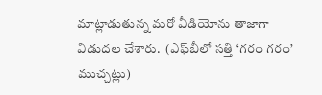మాట్లాడుతున్న‌ మ‌రో వీడియోను తాజాగా విడుద‌ల చేశారు.  (ఎఫ్‌బీలో స‌త్తి ‘గరం గరం’ ముచ్చ‌ట్లు)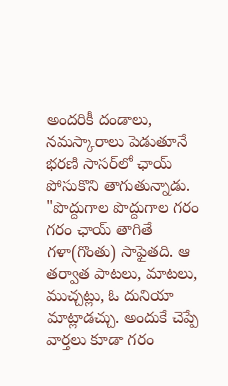అంద‌రికీ దండాలు, న‌మ‌స్కారాలు పెడుతూనే భ‌ర‌ణి సాస‌ర్‌లో ఛాయ్ పోసుకొని తాగుతున్నాడు. "పొద్దుగాల పొద్దుగాల గ‌రం గ‌రం ఛాయ్ తాగితే గళా(గొంతు) సాఫైత‌ది. ఆ త‌ర్వాత పాటలు, మాట‌లు, ముచ్చ‌ట్లు, ఓ దునియా మాట్లాడ‌చ్చు. అందుకే చెప్పే వార్త‌లు కూడా గ‌రం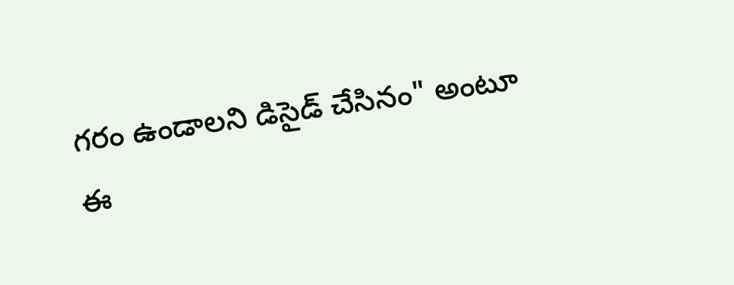గ‌రం ఉండాలని డిసైడ్ చేసినం" అంటూ ఈ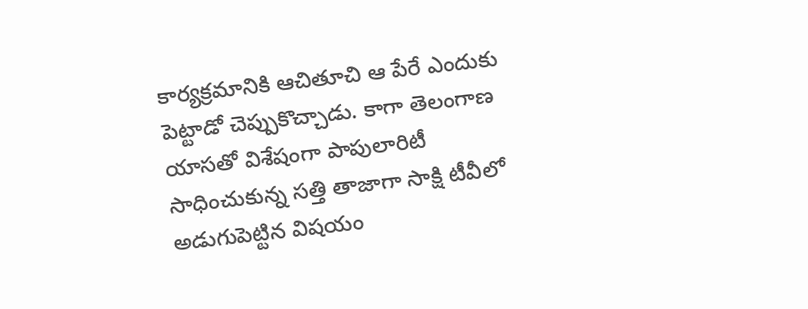కార్య‌క్ర‌మానికి ఆచితూచి ఆ పేరే ఎందుకు పెట్టాడో చెప్పుకొచ్చాడు. కాగా తెలంగాణ యాస‌తో విశేషంగా పాపులారిటీ సాధించుకున్న స‌త్తి తాజాగా సాక్షి టీవీలో అడుగుపెట్టిన విష‌యం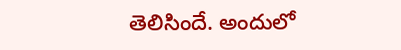తెలిసిందే. అందులో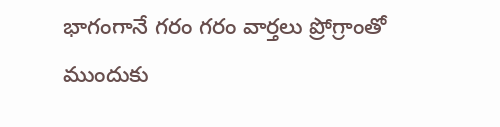భాగంగానే గ‌రం గ‌రం వార్త‌లు ప్రోగ్రాంతో ముందుకు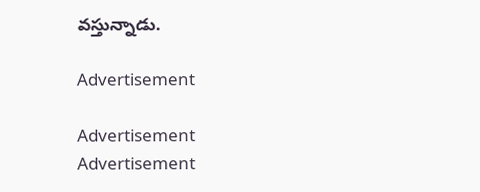వ‌స్తున్నాడు.

Advertisement

Advertisement
Advertisement